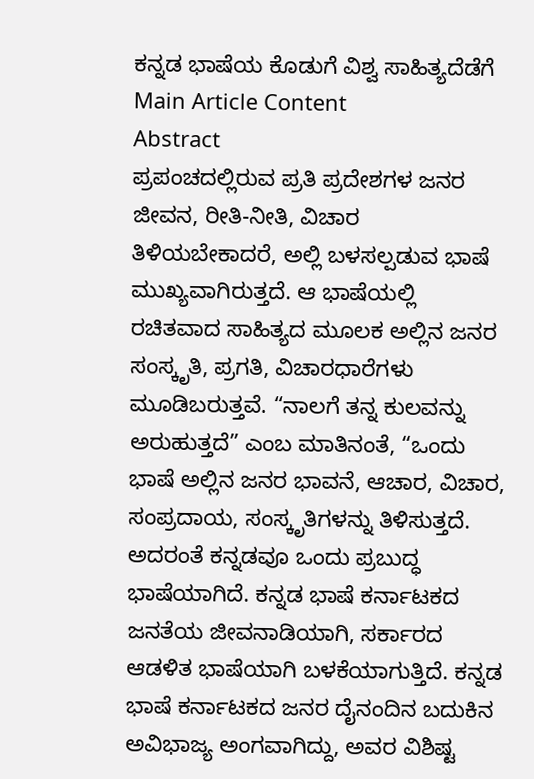ಕನ್ನಡ ಭಾಷೆಯ ಕೊಡುಗೆ ವಿಶ್ವ ಸಾಹಿತ್ಯದೆಡೆಗೆ
Main Article Content
Abstract
ಪ್ರಪಂಚದಲ್ಲಿರುವ ಪ್ರತಿ ಪ್ರದೇಶಗಳ ಜನರ ಜೀವನ, ರೀತಿ-ನೀತಿ, ವಿಚಾರ ತಿಳಿಯಬೇಕಾದರೆ, ಅಲ್ಲಿ ಬಳಸಲ್ಪಡುವ ಭಾಷೆ ಮುಖ್ಯವಾಗಿರುತ್ತದೆ. ಆ ಭಾಷೆಯಲ್ಲಿ ರಚಿತವಾದ ಸಾಹಿತ್ಯದ ಮೂಲಕ ಅಲ್ಲಿನ ಜನರ ಸಂಸ್ಕೃತಿ, ಪ್ರಗತಿ, ವಿಚಾರಧಾರೆಗಳು ಮೂಡಿಬರುತ್ತವೆ. “ನಾಲಗೆ ತನ್ನ ಕುಲವನ್ನು ಅರುಹುತ್ತದೆ” ಎಂಬ ಮಾತಿನಂತೆ, “ಒಂದು ಭಾಷೆ ಅಲ್ಲಿನ ಜನರ ಭಾವನೆ, ಆಚಾರ, ವಿಚಾರ, ಸಂಪ್ರದಾಯ, ಸಂಸ್ಕೃತಿಗಳನ್ನು ತಿಳಿಸುತ್ತದೆ. ಅದರಂತೆ ಕನ್ನಡವೂ ಒಂದು ಪ್ರಬುದ್ಧ ಭಾಷೆಯಾಗಿದೆ. ಕನ್ನಡ ಭಾಷೆ ಕರ್ನಾಟಕದ ಜನತೆಯ ಜೀವನಾಡಿಯಾಗಿ, ಸರ್ಕಾರದ ಆಡಳಿತ ಭಾಷೆಯಾಗಿ ಬಳಕೆಯಾಗುತ್ತಿದೆ. ಕನ್ನಡ ಭಾಷೆ ಕರ್ನಾಟಕದ ಜನರ ದೈನಂದಿನ ಬದುಕಿನ ಅವಿಭಾಜ್ಯ ಅಂಗವಾಗಿದ್ದು, ಅವರ ವಿಶಿಷ್ಟ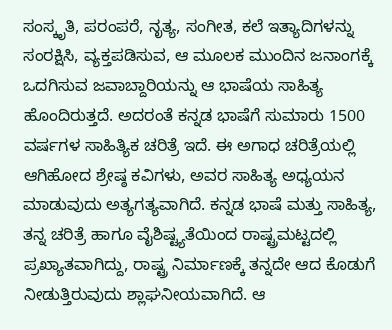ಸಂಸ್ಕೃತಿ, ಪರಂಪರೆ, ನೃತ್ಯ, ಸಂಗೀತ, ಕಲೆ ಇತ್ಯಾದಿಗಳನ್ನು ಸಂರಕ್ಷಿಸಿ, ವ್ಯಕ್ತಪಡಿಸುವ, ಆ ಮೂಲಕ ಮುಂದಿನ ಜನಾಂಗಕ್ಕೆ ಒದಗಿಸುವ ಜವಾಬ್ದಾರಿಯನ್ನು ಆ ಭಾಷೆಯ ಸಾಹಿತ್ಯ ಹೊಂದಿರುತ್ತದೆ. ಅದರಂತೆ ಕನ್ನಡ ಭಾಷೆಗೆ ಸುಮಾರು 1500 ವರ್ಷಗಳ ಸಾಹಿತ್ಯಿಕ ಚರಿತ್ರೆ ಇದೆ. ಈ ಅಗಾಧ ಚರಿತ್ರೆಯಲ್ಲಿ ಆಗಿಹೋದ ಶ್ರೇಷ್ಠ ಕವಿಗಳು, ಅವರ ಸಾಹಿತ್ಯ ಅಧ್ಯಯನ ಮಾಡುವುದು ಅತ್ಯಗತ್ಯವಾಗಿದೆ. ಕನ್ನಡ ಭಾಷೆ ಮತ್ತು ಸಾಹಿತ್ಯ, ತನ್ನ ಚರಿತ್ರೆ ಹಾಗೂ ವೈಶಿಷ್ಟ್ಯತೆಯಿಂದ ರಾಷ್ಟ್ರಮಟ್ಟದಲ್ಲಿ ಪ್ರಖ್ಯಾತವಾಗಿದ್ದು, ರಾಷ್ಟ್ರ ನಿರ್ಮಾಣಕ್ಕೆ ತನ್ನದೇ ಆದ ಕೊಡುಗೆ ನೀಡುತ್ತಿರುವುದು ಶ್ಲಾಘನೀಯವಾಗಿದೆ. ಆ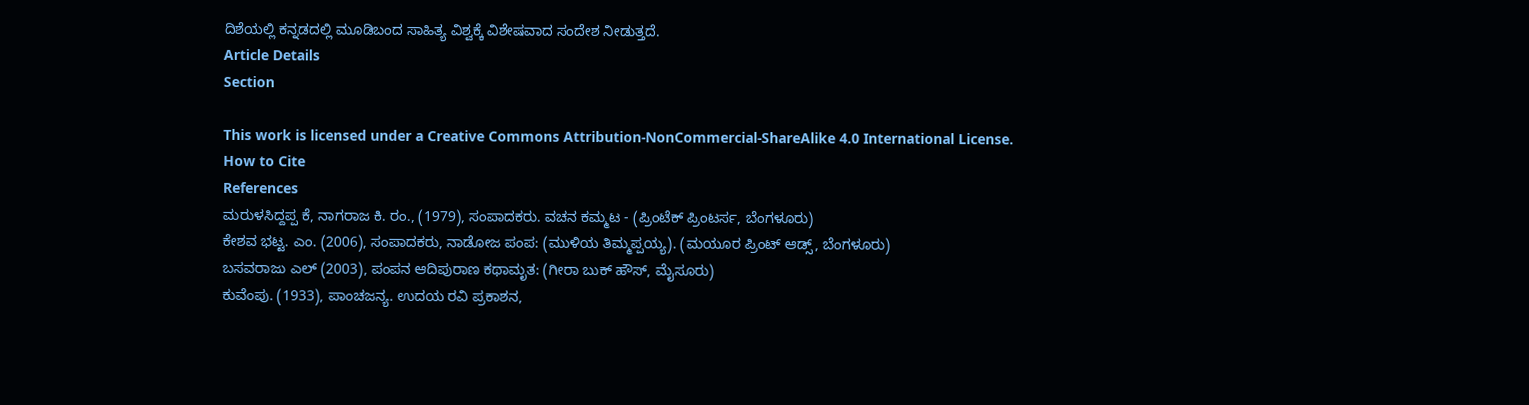ದಿಶೆಯಲ್ಲಿ ಕನ್ನಡದಲ್ಲಿ ಮೂಡಿಬಂದ ಸಾಹಿತ್ಯ ವಿಶ್ವಕ್ಕೆ ವಿಶೇಷವಾದ ಸಂದೇಶ ನೀಡುತ್ತದೆ.
Article Details
Section

This work is licensed under a Creative Commons Attribution-NonCommercial-ShareAlike 4.0 International License.
How to Cite
References
ಮರುಳಸಿದ್ದಪ್ಪ ಕೆ, ನಾಗರಾಜ ಕಿ. ರಂ., (1979), ಸಂಪಾದಕರು. ವಚನ ಕಮ್ಮಟ - (ಪ್ರಿಂಟೆಕ್ ಪ್ರಿಂಟರ್ಸ, ಬೆಂಗಳೂರು)
ಕೇಶವ ಭಟ್ಟ. ಎಂ. (2006), ಸಂಪಾದಕರು, ನಾಡೋಜ ಪಂಪ: (ಮುಳಿಯ ತಿಮ್ಮಪ್ಪಯ್ಯ). (ಮಯೂರ ಪ್ರಿಂಟ್ ಆಡ್ಸ್, ಬೆಂಗಳೂರು)
ಬಸವರಾಜು ಎಲ್ (2003), ಪಂಪನ ಆದಿಪುರಾಣ ಕಥಾಮೃತ: (ಗೀರಾ ಬುಕ್ ಹೌಸ್, ಮೈಸೂರು)
ಕುವೆಂಪು. (1933), ಪಾಂಚಜನ್ಯ. ಉದಯ ರವಿ ಪ್ರಕಾಶನ,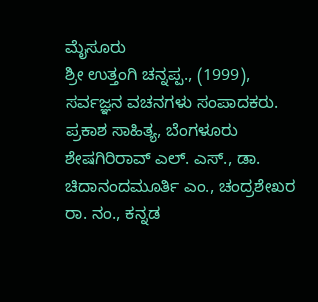ಮೈಸೂರು
ಶ್ರೀ ಉತ್ತಂಗಿ ಚನ್ನಪ್ಪ., (1999), ಸರ್ವಜ್ಞನ ವಚನಗಳು ಸಂಪಾದಕರು. ಪ್ರಕಾಶ ಸಾಹಿತ್ಯ, ಬೆಂಗಳೂರು
ಶೇಷಗಿರಿರಾವ್ ಎಲ್. ಎಸ್., ಡಾ. ಚಿದಾನಂದಮೂರ್ತಿ ಎಂ., ಚಂದ್ರಶೇಖರ ರಾ. ನಂ., ಕನ್ನಡ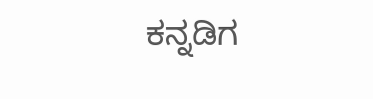ಕನ್ನಡಿಗ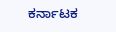ಕರ್ನಾಟಕ